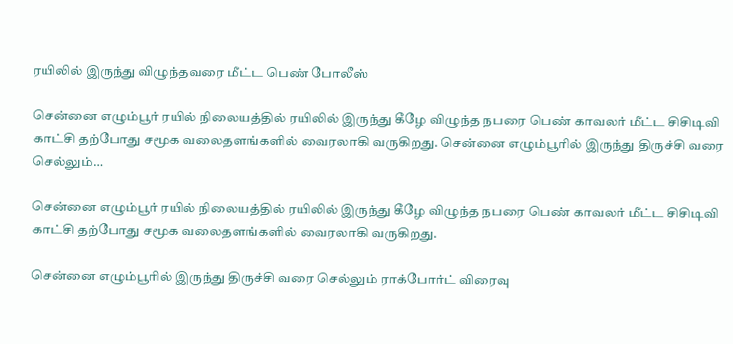ரயிலில் இருந்து விழுந்தவரை மீட்ட பெண் போலீஸ்

சென்னை எழும்பூர் ரயில் நிலையத்தில் ரயிலில் இருந்து கீழே விழுந்த நபரை பெண் காவலர் மீட்ட சிசிடிவி காட்சி தற்போது சமூக வலைதளங்களில் வைரலாகி வருகிறது. சென்னை எழும்பூரில் இருந்து திருச்சி வரை செல்லும்…

சென்னை எழும்பூர் ரயில் நிலையத்தில் ரயிலில் இருந்து கீழே விழுந்த நபரை பெண் காவலர் மீட்ட சிசிடிவி காட்சி தற்போது சமூக வலைதளங்களில் வைரலாகி வருகிறது.

சென்னை எழும்பூரில் இருந்து திருச்சி வரை செல்லும் ராக்போர்ட் விரைவு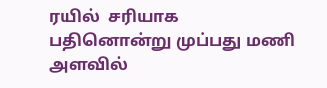ரயில்  சரியாக பதினொன்று முப்பது மணி அளவில்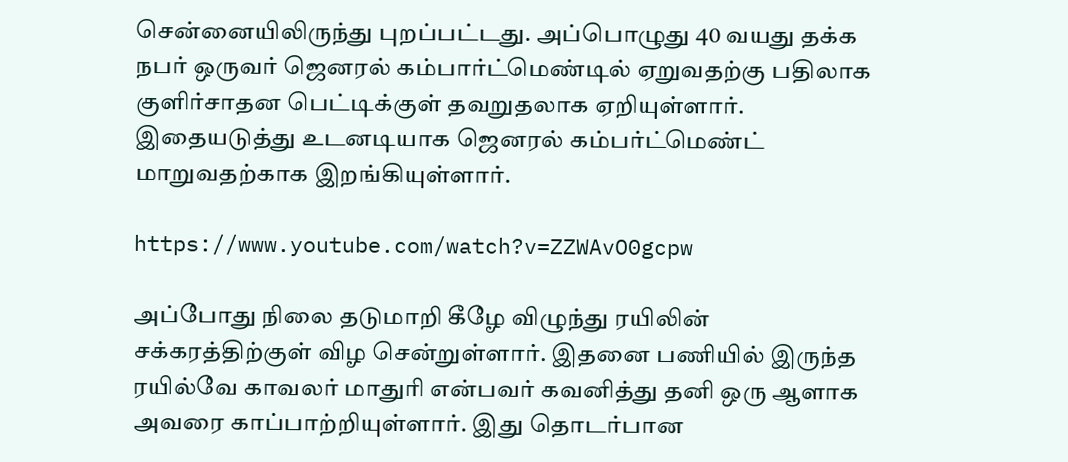சென்னையிலிருந்து புறப்பட்டது. அப்பொழுது 40 வயது தக்க நபர் ஒருவர் ஜெனரல் கம்பார்ட்மெண்டில் ஏறுவதற்கு பதிலாக குளிர்சாதன பெட்டிக்குள் தவறுதலாக ஏறியுள்ளார். இதையடுத்து உடனடியாக ஜெனரல் கம்பர்ட்மெண்ட் மாறுவதற்காக இறங்கியுள்ளார்.

https://www.youtube.com/watch?v=ZZWAvO0gcpw

அப்போது நிலை தடுமாறி கீழே விழுந்து ரயிலின் சக்கரத்திற்குள் விழ சென்றுள்ளார். இதனை பணியில் இருந்த ரயில்வே காவலர் மாதுரி என்பவர் கவனித்து தனி ஒரு ஆளாக அவரை காப்பாற்றியுள்ளார். இது தொடர்பான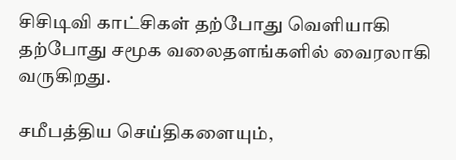சிசிடிவி காட்சிகள் தற்போது வெளியாகி தற்போது சமூக வலைதளங்களில் வைரலாகி வருகிறது.

சமீபத்திய செய்திகளையும்,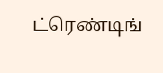ட்ரெண்டிங்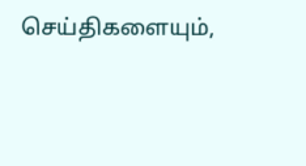செய்திகளையும்,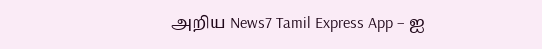அறிய News7 Tamil Express App – ஐ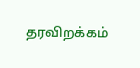தரவிறக்கம்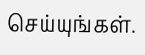செய்யுங்கள்.